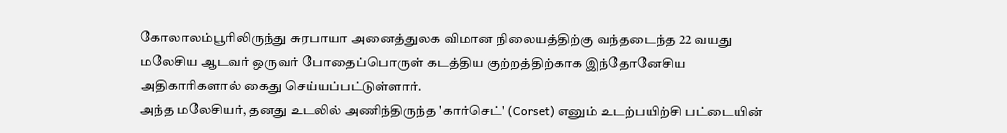கோலாலம்பூரிலிருந்து சுரபாயா அனைத்துலக விமான நிலையத்திற்கு வந்தடைந்த 22 வயது மலேசிய ஆடவர் ஒருவர் போதைப்பொருள் கடத்திய குற்றத்திற்காக இந்தோனேசிய அதிகாரிகளால் கைது செய்யப்பட்டுள்ளார்.
அந்த மலேசியர், தனது உடலில் அணிந்திருந்த 'கார்செட்' (Corset) எனும் உடற்பயிற்சி பட்டையின்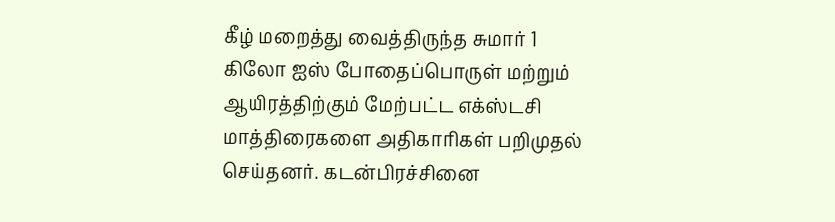கீழ் மறைத்து வைத்திருந்த சுமார் 1 கிலோ ஐஸ் போதைப்பொருள் மற்றும் ஆயிரத்திற்கும் மேற்பட்ட எக்ஸ்டசி மாத்திரைகளை அதிகாரிகள் பறிமுதல் செய்தனர். கடன்பிரச்சினை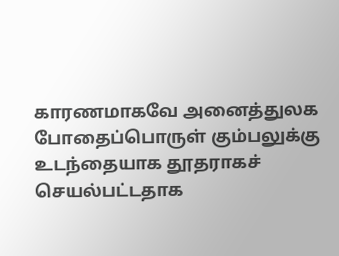காரணமாகவே அனைத்துலக போதைப்பொருள் கும்பலுக்கு உடந்தையாக தூதராகச் செயல்பட்டதாக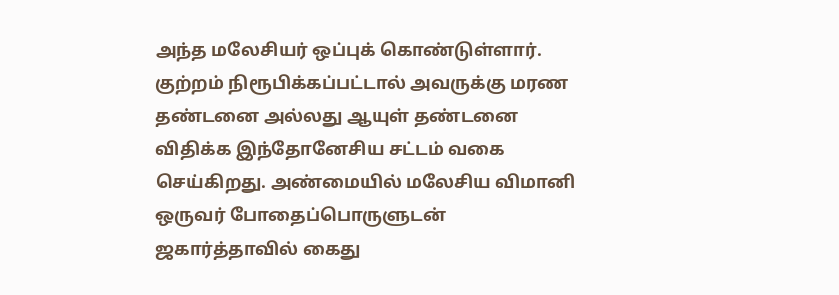அந்த மலேசியர் ஒப்புக் கொண்டுள்ளார்.
குற்றம் நிரூபிக்கப்பட்டால் அவருக்கு மரண தண்டனை அல்லது ஆயுள் தண்டனை விதிக்க இந்தோனேசிய சட்டம் வகை செய்கிறது. அண்மையில் மலேசிய விமானி ஒருவர் போதைப்பொருளுடன் ஜகார்த்தாவில் கைது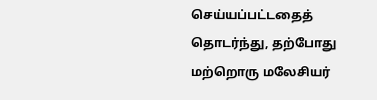செய்யப்பட்டதைத் தொடர்ந்து, தற்போது மற்றொரு மலேசியர்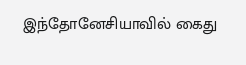இந்தோனேசியாவில் கைது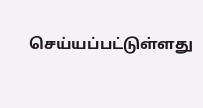செய்யப்பட்டுள்ளது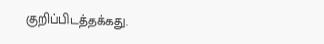குறிப்பிடத்தக்கது.